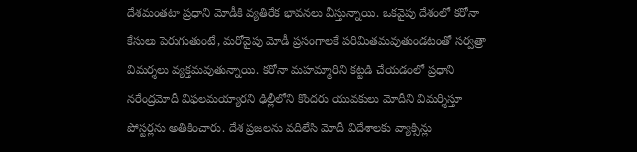దేశమంతటా ప్రధాని మోడీకి వ్యతిరేక భావనలు వీస్తున్నాయి. ఒకవైపు దేశంలో కరోనా కేసులు పెరుగుతుంటే, మరోవైపు మోడీ ప్రసంగాలకే పరిమితమవుతుండటంతో సర్వత్రా విమర్శలు వ్యక్తమవుతున్నాయి. కరోనా మహమ్మారిని కట్టడి చేయడంలో ప్రధాని నరేంద్రమోదీ విఫలమయ్యారని ఢిల్లీలోని కొందరు యువకులు మోదీని విమర్శిస్తూ పోస్టర్లను అతికించారు. దేశ ప్రజలను వదిలేసి మోదీ విదేశాలకు వ్యాక్సిన్లు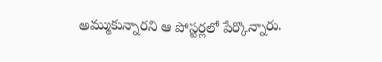అమ్ముకున్నారని ఆ పోస్టర్లలో పేర్కొన్నారు.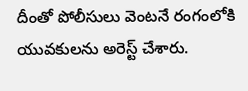దీంతో పోలీసులు వెంటనే రంగంలోకి యువకులను అరెస్ట్ చేశారు.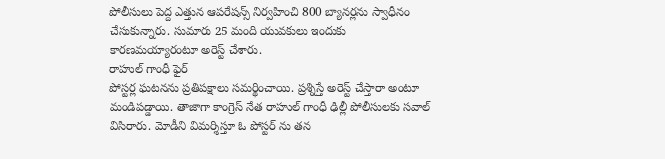పోలీసులు పెద్ద ఎత్తున ఆపరేషన్స్ నిర్వహించి 800 బ్యానర్లను స్వాధీనం చేసుకున్నారు. సుమారు 25 మంది యువకులు ఇందుకు కారణమయ్యారంటూ అరెస్ట్ చేశారు.
రాహుల్ గాంధీ ఫైర్
పోస్టర్ల ఘటనను ప్రతిపక్షాలు సమర్థించాయి. ప్రశ్నిస్తే అరెస్ట్ చేస్తారా అంటూ మండిపడ్డాయి. తాజాగా కాంగ్రెస్ నేత రాహుల్ గాంధీ ఢిల్లీ పోలీసులకు సవాల్ విసిరారు. మోడీని విమర్శిస్తూ ఓ పోస్టర్ ను తన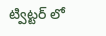ట్విట్టర్ లో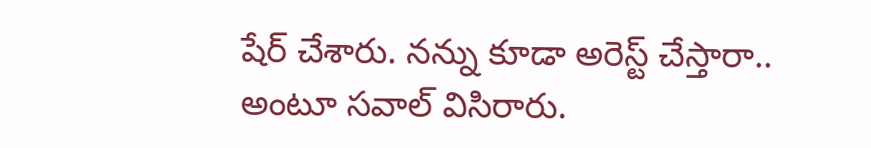షేర్ చేశారు. నన్ను కూడా అరెస్ట్ చేస్తారా.. అంటూ సవాల్ విసిరారు.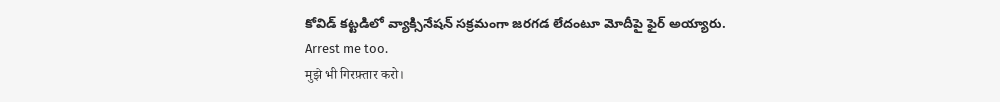కోవిడ్ కట్టడిలో వ్యాక్సినేషన్ సక్రమంగా జరగడ లేదంటూ మోదీపై ఫైర్ అయ్యారు.
Arrest me too.
मुझे भी गिरफ़्तार करो।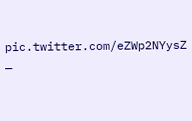pic.twitter.com/eZWp2NYysZ
—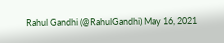Rahul Gandhi (@RahulGandhi) May 16, 2021